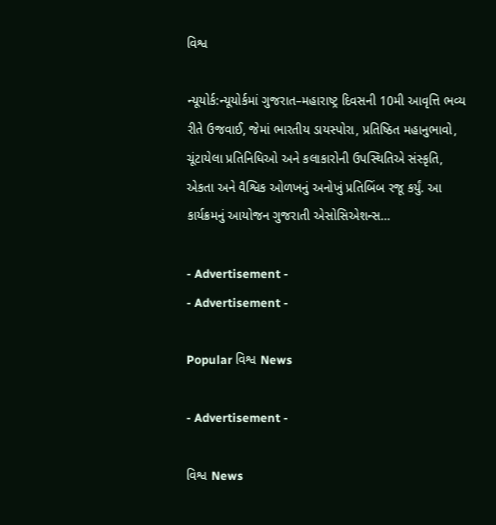વિશ્વ

ન્યૂયોર્ક:ન્યૂયોર્કમાં ગુજરાત–મહારાષ્ટ્ર દિવસની 10મી આવૃત્તિ ભવ્ય રીતે ઉજવાઈ, જેમાં ભારતીય ડાયસ્પોરા, પ્રતિષ્ઠિત મહાનુભાવો, ચૂંટાયેલા પ્રતિનિધિઓ અને કલાકારોની ઉપસ્થિતિએ સંસ્કૃતિ, એકતા અને વૈશ્વિક ઓળખનું અનોખું પ્રતિબિંબ રજૂ કર્યું. આ કાર્યક્રમનું આયોજન ગુજરાતી એસોસિએશન્સ…

- Advertisement -
- Advertisement -

Popular વિશ્વ News

- Advertisement -

વિશ્વ News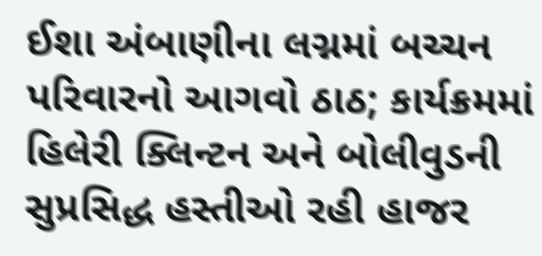ઈશા અંબાણીના લગ્નમાં બચ્ચન પરિવારનો આગવો ઠાઠ; કાર્યક્રમમાં હિલેરી ક્લિન્ટન અને બોલીવુડની સુપ્રસિદ્ધ હસ્તીઓ રહી હાજર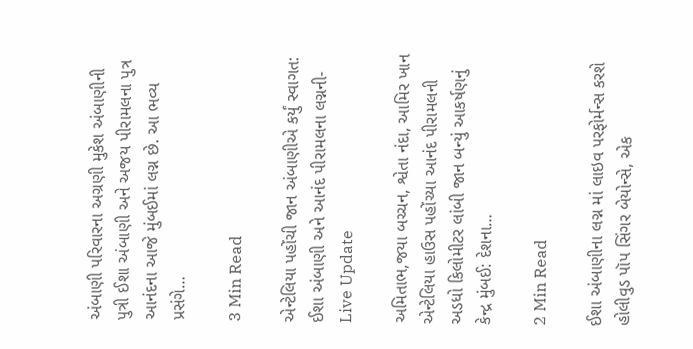અંબાણી પરિવારના અગ્રણી મુકેશ અંબાણીની પુત્રી ઈશા અંબાણી અને અજય પીરામલના પુત્ર આનંદના આજે મુંબઈમાં લગ્ન છે. આ ભવ્ય પ્રસંગે…

3 Min Read

એન્ટેલિયા પહોંચી જાન અંબાણીએ કર્યું સ્વાગત: ઈશા અંબાણી અને આનંદ પીરામલના લગ્નની- Live Update

અમિતાભ,જયા બચ્ચન, શ્વેતા નંદા, આમિર ખાન એન્ટેલિયા હાઉસ પહોંચ્યા આનંદ પીરામલની અડધો કિલોમીટર લાંબી જાન બન્યું આકર્ષણનું કેન્દ્ર મુંબઈ: દેશના…

2 Min Read

ઈશા અંબાણીના લગ્ન માં લાઇવ પરફોર્મન્સ કરશે હોલીવુડ પૉપ સિંગર બેયોન્સે, એક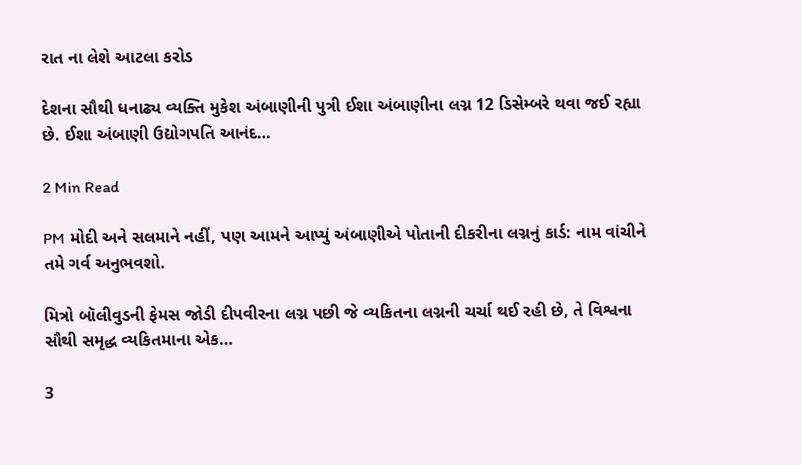રાત ના લેશે આટલા કરોડ

દેશના સૌથી ધનાઢ્ય વ્યક્તિ મુકેશ અંબાણીની પુત્રી ઈશા અંબાણીના લગ્ન 12 ડિસેમ્બરે થવા જઈ રહ્યા છે. ઈશા અંબાણી ઉદ્યોગપતિ આનંદ…

2 Min Read

PM મોદી અને સલમાને નહીં, પણ આમને આપ્યું અંબાણીએ પોતાની દીકરીના લગ્નનું કાર્ડ: નામ વાંચીને તમે ગર્વ અનુભવશો.

મિત્રો બૉલીવુડની ફેમસ જોડી દીપવીરના લગ્ન પછી જે વ્યકિતના લગ્નની ચર્ચા થઈ રહી છે, તે વિશ્વના સૌથી સમૃદ્ધ વ્યકિતમાના એક…

3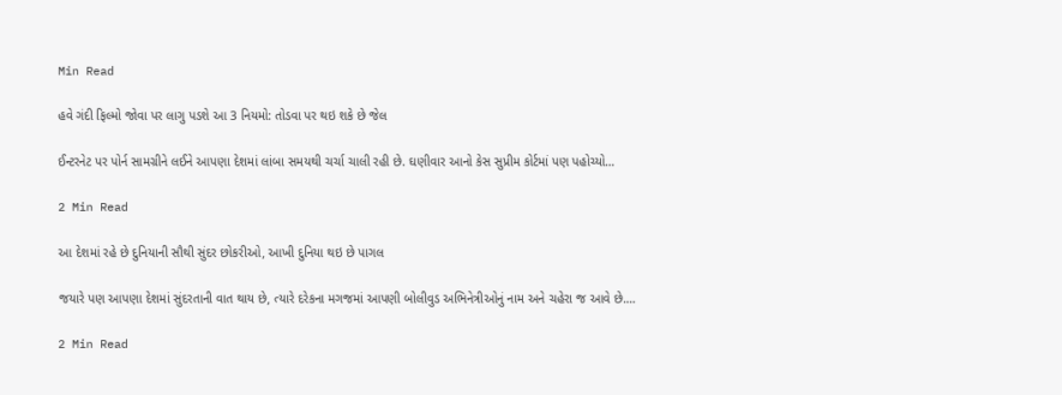Min Read

હવે ગંદી ફિલ્મો જોવા પર લાગુ પડશે આ 3 નિયમો: તોડવા પર થઇ શકે છે જેલ

ઈન્ટરનેટ પર પોર્ન સામગ્રીને લઈને આપણા દેશમાં લાંબા સમયથી ચર્ચા ચાલી રહી છે. ઘણીવાર આનો કેસ સુપ્રીમ કોર્ટમાં પણ પહોચ્યો…

2 Min Read

આ દેશમાં રહે છે દુનિયાની સૌથી સુંદર છોકરીઓ, આખી દુનિયા થઇ છે પાગલ

જયારે પણ આપણા દેશમાં સુંદરતાની વાત થાય છે, ત્યારે દરેકના મગજમાં આપણી બોલીવુડ અભિનેત્રીઓનું નામ અને ચહેરા જ આવે છે.…

2 Min Read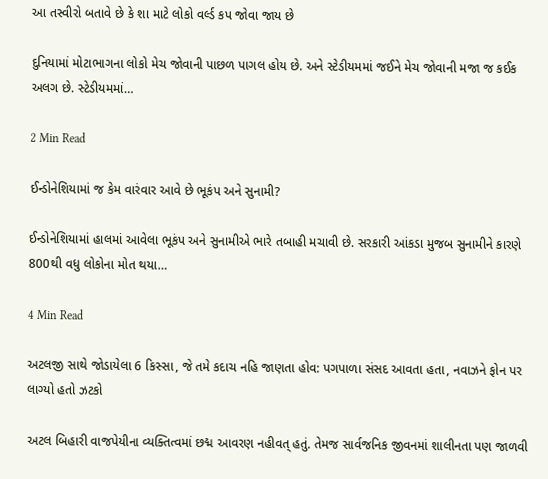આ તસ્વીરો બતાવે છે કે શા માટે લોકો વર્લ્ડ કપ જોવા જાય છે

દુનિયામાં મોટાભાગના લોકો મેચ જોવાની પાછળ પાગલ હોય છે. અને સ્ટેડીયમમાં જઈને મેચ જોવાની મજા જ કઈક અલગ છે. સ્ટેડીયમમાં…

2 Min Read

ઈન્ડોનેશિયામાં જ કેમ વારંવાર આવે છે ભૂકંપ અને સુનામી?

ઈન્ડોનેશિયામાં હાલમાં આવેલા ભૂકંપ અને સુનામીએ ભારે તબાહી મચાવી છે. સરકારી આંકડા મુજબ સુનામીને કારણે 800થી વધુ લોકોના મોત થયા…

4 Min Read

અટલજી સાથે જોડાયેલા 6 કિસ્સા, જે તમે કદાચ નહિ જાણતા હોવ: પગપાળા સંસદ આવતા હતા, નવાઝને ફોન પર લાગ્યો હતો ઝટકો

અટલ બિહારી વાજપેયીના વ્યક્તિત્વમાં છદ્મ આવરણ નહીવત્ હતું. તેમજ સાર્વજનિક જીવનમાં શાલીનતા પણ જાળવી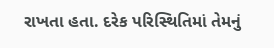રાખતા હતા. દરેક પરિસ્થિતિમાં તેમનું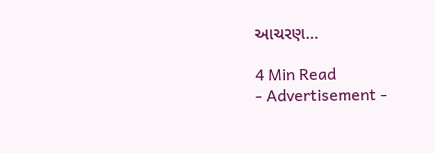આચરણ…

4 Min Read
- Advertisement -